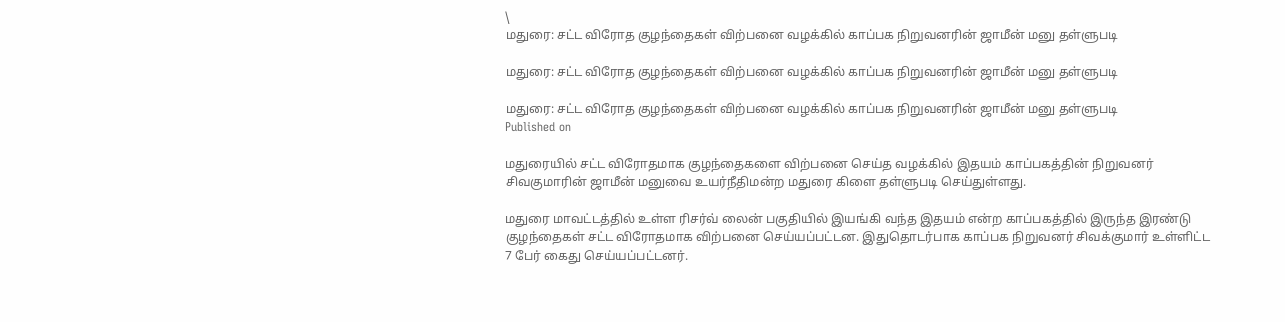\
மதுரை: சட்ட விரோத குழந்தைகள் விற்பனை வழக்கில் காப்பக நிறுவனரின் ஜாமீன் மனு தள்ளுபடி

மதுரை: சட்ட விரோத குழந்தைகள் விற்பனை வழக்கில் காப்பக நிறுவனரின் ஜாமீன் மனு தள்ளுபடி

மதுரை: சட்ட விரோத குழந்தைகள் விற்பனை வழக்கில் காப்பக நிறுவனரின் ஜாமீன் மனு தள்ளுபடி
Published on

மதுரையில் சட்ட விரோதமாக குழந்தைகளை விற்பனை செய்த வழக்கில் இதயம் காப்பகத்தின் நிறுவனர் சிவகுமாரின் ஜாமீன் மனுவை உயர்நீதிமன்ற மதுரை கிளை தள்ளுபடி செய்துள்ளது.

மதுரை மாவட்டத்தில் உள்ள ரிசர்வ் லைன் பகுதியில் இயங்கி வந்த இதயம் என்ற காப்பகத்தில் இருந்த இரண்டு குழந்தைகள் சட்ட விரோதமாக விற்பனை செய்யப்பட்டன. இதுதொடர்பாக காப்பக நிறுவனர் சிவக்குமார் உள்ளிட்ட 7 பேர் கைது செய்யப்பட்டனர்.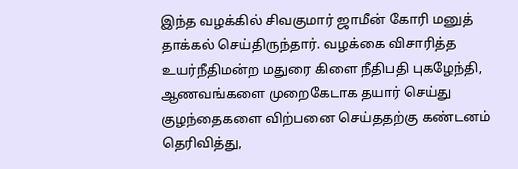இந்த வழக்கில் சிவகுமார் ஜாமீன் கோரி மனுத் தாக்கல் செய்திருந்தார். வழக்கை விசாரித்த உயர்நீதிமன்ற மதுரை கிளை நீதிபதி புகழேந்தி, ஆணவங்களை முறைகேடாக தயார் செய்து குழந்தைகளை விற்பனை செய்ததற்கு கண்டனம் தெரிவித்து,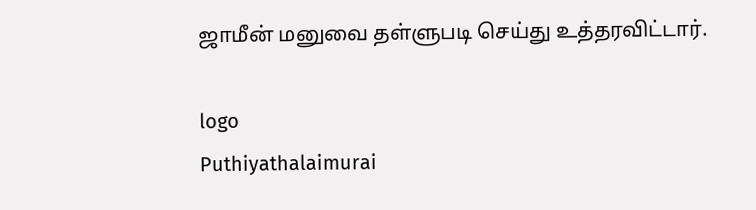ஜாமீன் மனுவை தள்ளுபடி செய்து உத்தரவிட்டார்.

logo
Puthiyathalaimurai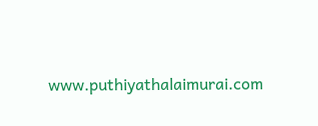www.puthiyathalaimurai.com